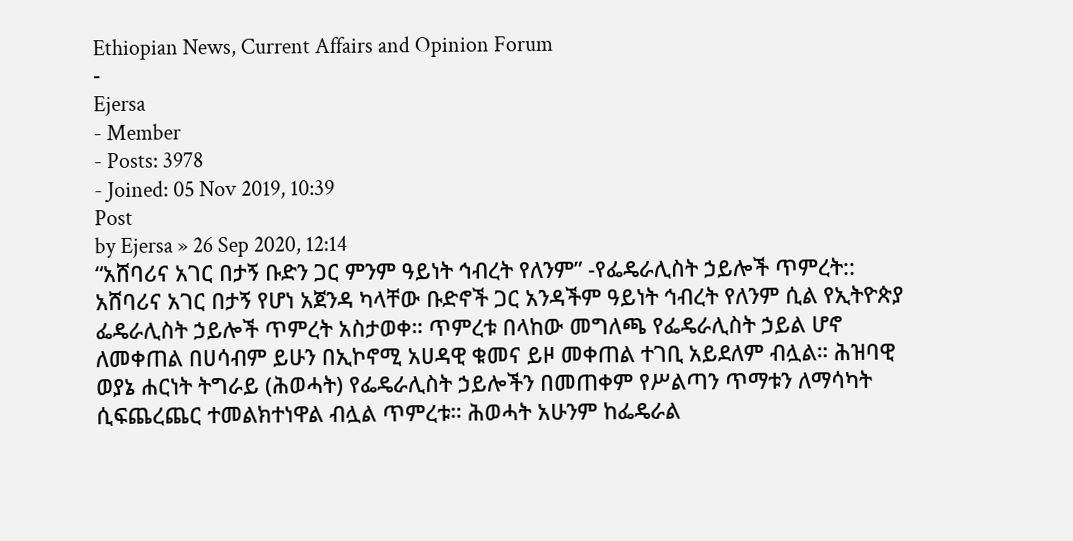Ethiopian News, Current Affairs and Opinion Forum
-
Ejersa
- Member
- Posts: 3978
- Joined: 05 Nov 2019, 10:39
Post
by Ejersa » 26 Sep 2020, 12:14
“አሸባሪና አገር በታኝ ቡድን ጋር ምንም ዓይነት ኅብረት የለንም” -የፌዴራሊስት ኃይሎች ጥምረት:: አሸባሪና አገር በታኝ የሆነ አጀንዳ ካላቸው ቡድኖች ጋር አንዳችም ዓይነት ኅብረት የለንም ሲል የኢትዮጵያ ፌዴራሊስት ኃይሎች ጥምረት አስታወቀ። ጥምረቱ በላከው መግለጫ የፌዴራሊስት ኃይል ሆኖ ለመቀጠል በሀሳብም ይሁን በኢኮኖሚ አሀዳዊ ቁመና ይዞ መቀጠል ተገቢ አይደለም ብሏል። ሕዝባዊ ወያኔ ሐርነት ትግራይ (ሕወሓት) የፌዴራሊስት ኃይሎችን በመጠቀም የሥልጣን ጥማቱን ለማሳካት ሲፍጨረጨር ተመልክተነዋል ብሏል ጥምረቱ። ሕወሓት አሁንም ከፌዴራል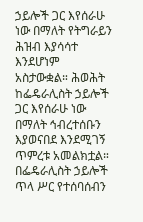ኃይሎች ጋር እየሰራሁ ነው በማለት የትግራይን ሕዝብ እያሳሳተ እንደሆነም አስታውቋል። ሕወሕት ከፌዴራሊስት ኃይሎች ጋር እየሰራሁ ነው በማለት ኅብረተሰቡን እያወናበደ እንደሚገኝ ጥምረቱ አመልክቷል።
በፌዴራሊስት ኃይሎች ጥላ ሥር የተሰባሰብን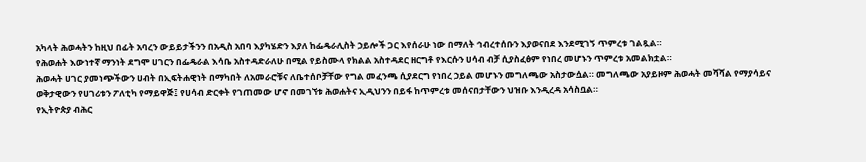አካላት ሕወሓትን ከዚህ በፊት አባረን ውይይታችንን በአዲስ አበባ እያካሄድን እያለ ከፌዴራሊስት ኃይሎች ጋር እየሰራሁ ነው በማለት ኅብረተሰቡን እያወናበደ እንደሚገኝ ጥምረቱ ገልጿል።
የሕወሐት እውነተኛ ማንነት ደግሞ ሀገርን በፌዴራል እሳቤ አስተዳድራለሁ በሚል የይስሙላ የክልል አስተዳደር ዘርግቶ የእርሱን ሀሳብ ብቻ ሲያስፈፅም የነበረ መሆኑን ጥምረቱ አመልክቷል።
ሕወሓት ሀገር ያመነጭችውን ሀብት በኢፍትሐዊነት በማካበት ለአመራሮቹና ለቤተሰቦቻቸው የግል መፈንጫ ሲያደርግ የነበረ ኃይል መሆኑን መግለጫው አስታውሷል። መግለጫው አያይዞም ሕወሓት መሻሻል የማያሳይና ወቅታዊውን የሀገሪቱን ፖለቲካ የማይዋጅ፤ የሀሳብ ድርቀት የገጠመው ሆኖ በመገኘቱ ሕወሐትና ኢዲህንን በይፋ ከጥምረቱ መሰናበታቸውን ህዝቡ እንዲረዳ አሳስቧል።
የኢትዮጵያ ብሕር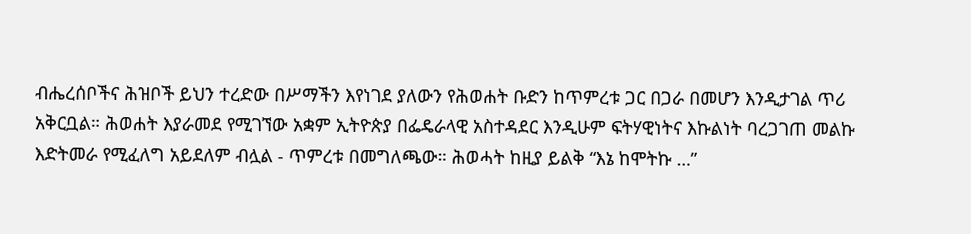ብሔረሰቦችና ሕዝቦች ይህን ተረድው በሥማችን እየነገደ ያለውን የሕወሐት ቡድን ከጥምረቱ ጋር በጋራ በመሆን እንዲታገል ጥሪ አቅርቧል። ሕወሐት እያራመደ የሚገኘው አቋም ኢትዮጵያ በፌዴራላዊ አስተዳደር እንዲሁም ፍትሃዊነትና እኩልነት ባረጋገጠ መልኩ እድትመራ የሚፈለግ አይደለም ብሏል - ጥምረቱ በመግለጫው። ሕወሓት ከዚያ ይልቅ “እኔ ከሞትኩ …”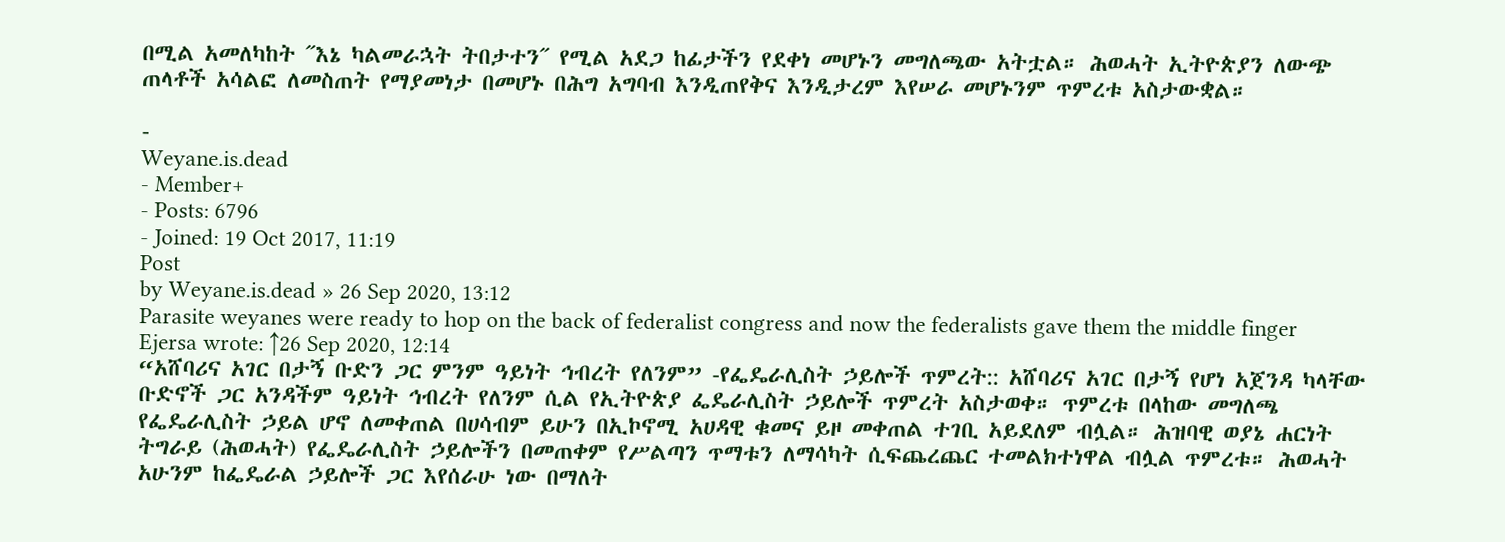በሚል አመለካከት ˝እኔ ካልመራኋት ትበታተን˝ የሚል አደጋ ከፊታችን የደቀነ መሆኑን መግለጫው አትቷል። ሕወሓት ኢትዮጵያን ለውጭ ጠላቶች አሳልፎ ለመስጠት የማያመነታ በመሆኑ በሕግ አግባብ እንዲጠየቅና እንዲታረም እየሠራ መሆኑንም ጥምረቱ አስታውቋል።

-
Weyane.is.dead
- Member+
- Posts: 6796
- Joined: 19 Oct 2017, 11:19
Post
by Weyane.is.dead » 26 Sep 2020, 13:12
Parasite weyanes were ready to hop on the back of federalist congress and now the federalists gave them the middle finger
Ejersa wrote: ↑26 Sep 2020, 12:14
“አሸባሪና አገር በታኝ ቡድን ጋር ምንም ዓይነት ኅብረት የለንም” -የፌዴራሊስት ኃይሎች ጥምረት:: አሸባሪና አገር በታኝ የሆነ አጀንዳ ካላቸው ቡድኖች ጋር አንዳችም ዓይነት ኅብረት የለንም ሲል የኢትዮጵያ ፌዴራሊስት ኃይሎች ጥምረት አስታወቀ። ጥምረቱ በላከው መግለጫ የፌዴራሊስት ኃይል ሆኖ ለመቀጠል በሀሳብም ይሁን በኢኮኖሚ አሀዳዊ ቁመና ይዞ መቀጠል ተገቢ አይደለም ብሏል። ሕዝባዊ ወያኔ ሐርነት ትግራይ (ሕወሓት) የፌዴራሊስት ኃይሎችን በመጠቀም የሥልጣን ጥማቱን ለማሳካት ሲፍጨረጨር ተመልክተነዋል ብሏል ጥምረቱ። ሕወሓት አሁንም ከፌዴራል ኃይሎች ጋር እየሰራሁ ነው በማለት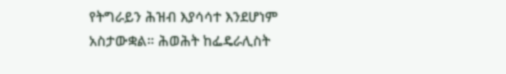የትግራይን ሕዝብ እያሳሳተ እንደሆነም አስታውቋል። ሕወሕት ከፌዴራሊስት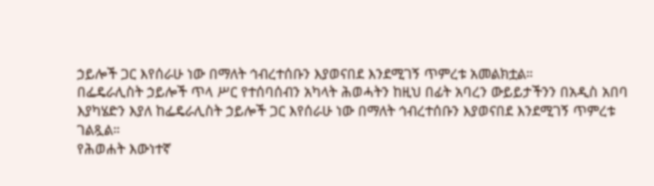ኃይሎች ጋር እየሰራሁ ነው በማለት ኅብረተሰቡን እያወናበደ እንደሚገኝ ጥምረቱ አመልክቷል።
በፌዴራሊስት ኃይሎች ጥላ ሥር የተሰባሰብን አካላት ሕወሓትን ከዚህ በፊት አባረን ውይይታችንን በአዲስ አበባ እያካሄድን እያለ ከፌዴራሊስት ኃይሎች ጋር እየሰራሁ ነው በማለት ኅብረተሰቡን እያወናበደ እንደሚገኝ ጥምረቱ ገልጿል።
የሕወሐት እውነተኛ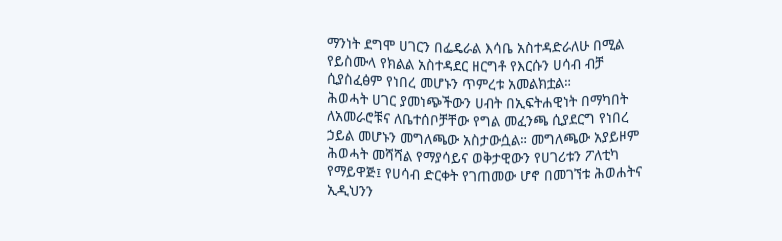ማንነት ደግሞ ሀገርን በፌዴራል እሳቤ አስተዳድራለሁ በሚል የይስሙላ የክልል አስተዳደር ዘርግቶ የእርሱን ሀሳብ ብቻ ሲያስፈፅም የነበረ መሆኑን ጥምረቱ አመልክቷል።
ሕወሓት ሀገር ያመነጭችውን ሀብት በኢፍትሐዊነት በማካበት ለአመራሮቹና ለቤተሰቦቻቸው የግል መፈንጫ ሲያደርግ የነበረ ኃይል መሆኑን መግለጫው አስታውሷል። መግለጫው አያይዞም ሕወሓት መሻሻል የማያሳይና ወቅታዊውን የሀገሪቱን ፖለቲካ የማይዋጅ፤ የሀሳብ ድርቀት የገጠመው ሆኖ በመገኘቱ ሕወሐትና ኢዲህንን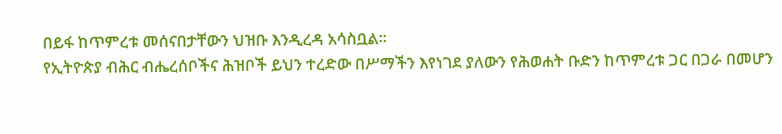በይፋ ከጥምረቱ መሰናበታቸውን ህዝቡ እንዲረዳ አሳስቧል።
የኢትዮጵያ ብሕር ብሔረሰቦችና ሕዝቦች ይህን ተረድው በሥማችን እየነገደ ያለውን የሕወሐት ቡድን ከጥምረቱ ጋር በጋራ በመሆን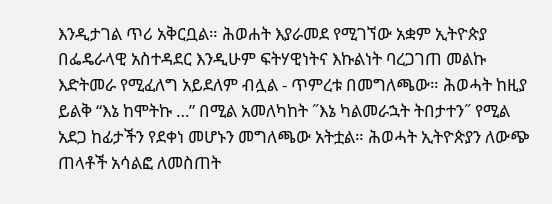እንዲታገል ጥሪ አቅርቧል። ሕወሐት እያራመደ የሚገኘው አቋም ኢትዮጵያ በፌዴራላዊ አስተዳደር እንዲሁም ፍትሃዊነትና እኩልነት ባረጋገጠ መልኩ እድትመራ የሚፈለግ አይደለም ብሏል - ጥምረቱ በመግለጫው። ሕወሓት ከዚያ ይልቅ “እኔ ከሞትኩ …” በሚል አመለካከት ˝እኔ ካልመራኋት ትበታተን˝ የሚል አደጋ ከፊታችን የደቀነ መሆኑን መግለጫው አትቷል። ሕወሓት ኢትዮጵያን ለውጭ ጠላቶች አሳልፎ ለመስጠት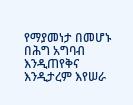የማያመነታ በመሆኑ በሕግ አግባብ እንዲጠየቅና እንዲታረም እየሠራ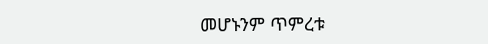መሆኑንም ጥምረቱ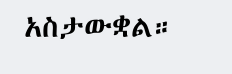አስታውቋል።